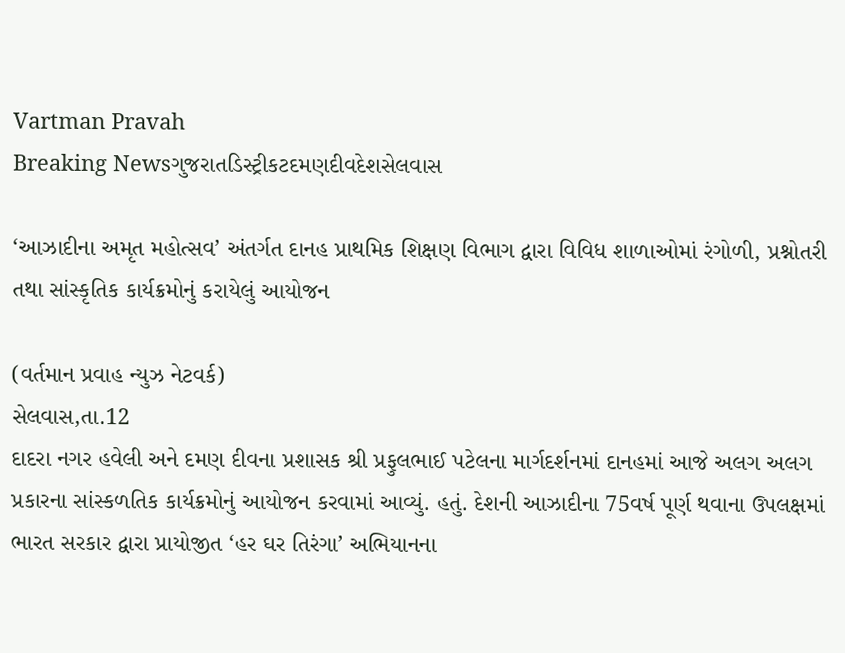Vartman Pravah
Breaking Newsગુજરાતડિસ્ટ્રીકટદમણદીવદેશસેલવાસ

‘આઝાદીના અમૃત મહોત્‍સવ’ અંતર્ગત દાનહ પ્રાથમિક શિક્ષણ વિભાગ દ્વારા વિવિધ શાળાઓમાં રંગોળી, પ્રશ્નોતરી તથા સાંસ્‍કૃતિક કાર્યક્રમોનું કરાયેલું આયોજન

(વર્તમાન પ્રવાહ ન્‍યુઝ નેટવર્ક)
સેલવાસ,તા.12
દાદરા નગર હવેલી અને દમણ દીવના પ્રશાસક શ્રી પ્રફુલભાઈ પટેલના માર્ગદર્શનમાં દાનહમાં આજે અલગ અલગ પ્રકારના સાંસ્‍કળતિક કાર્યક્રમોનું આયોજન કરવામાં આવ્‍યું. હતું. દેશની આઝાદીના 75વર્ષ પૂર્ણ થવાના ઉપલક્ષમાં ભારત સરકાર દ્વારા પ્રાયોજીત ‘હર ઘર તિરંગા’ અભિયાનના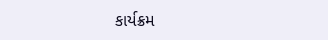કાર્યક્રમ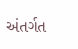અંતર્ગત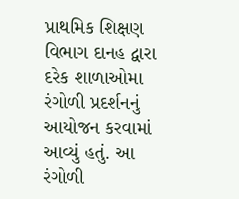પ્રાથમિક શિક્ષણ વિભાગ દાનહ દ્વારા દરેક શાળાઓમા રંગોળી પ્રદર્શનનું આયોજન કરવામાં આવ્‍યું હતું. આ રંગોળી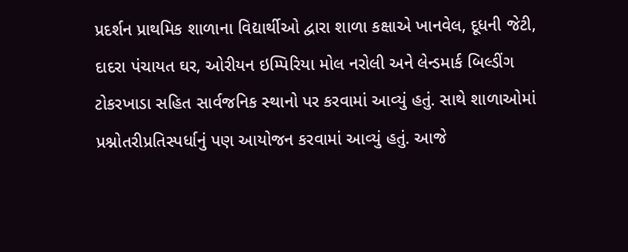પ્રદર્શન પ્રાથમિક શાળાના વિદ્યાર્થીઓ દ્વારા શાળા કક્ષાએ ખાનવેલ, દૂધની જેટી, દાદરા પંચાયત ઘર, ઓરીયન ઇમ્‍પિરિયા મોલ નરોલી અને લેન્‍ડમાર્ક બિલ્‍ડીંગ ટોકરખાડા સહિત સાર્વજનિક સ્‍થાનો પર કરવામાં આવ્‍યું હતું. સાથે શાળાઓમાં પ્રશ્નોતરીપ્રતિસ્‍પર્ધાનું પણ આયોજન કરવામાં આવ્‍યું હતું. આજે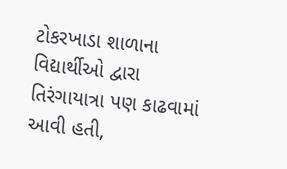ટોકરખાડા શાળાના વિદ્યાર્થીઓ દ્વારા તિરંગાયાત્રા પણ કાઢવામાં આવી હતી,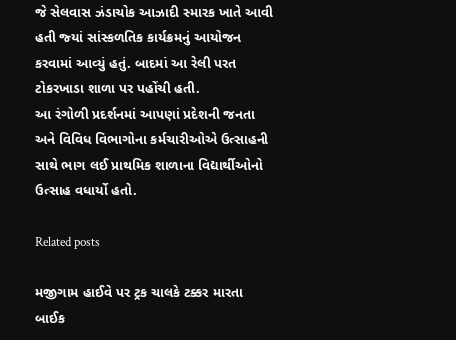જે સેલવાસ ઝંડાચોક આઝાદી સ્‍મારક ખાતે આવી હતી જ્‍યાં સાંસ્‍કળતિક કાર્યક્રમનું આયોજન કરવામાં આવ્‍યું હતું. બાદમાં આ રેલી પરત ટોકરખાડા શાળા પર પહોંચી હતી.
આ રંગોળી પ્રદર્શનમાં આપણાં પ્રદેશની જનતા અને વિવિધ વિભાગોના કર્મચારીઓએ ઉત્‍સાહની સાથે ભાગ લઈ પ્રાથમિક શાળાના વિદ્યાર્થીઓનો ઉત્‍સાહ વધાર્યો હતો.

Related posts

મજીગામ હાઈવે પર ટ્રક ચાલકે ટક્કર મારતા બાઈક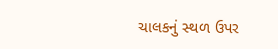ચાલકનું સ્‍થળ ઉપર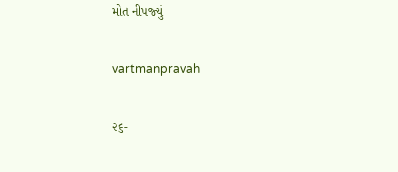મોત નીપજ્‍યું

vartmanpravah

૨૬-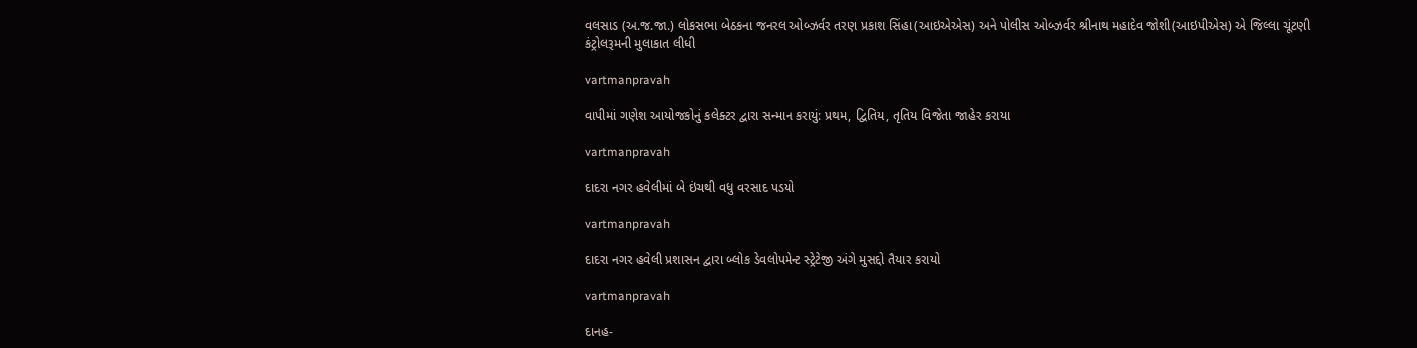વલસાડ (અ.જ.જા.) લોકસભા બેઠકના જનરલ ઓબ્ઝર્વર તરણ પ્રકાશ સિંહા(આઇએએસ) અને પોલીસ ઓબ્ઝર્વર શ્રીનાથ મહાદેવ જોશી(આઇપીએસ) એ જિલ્લા ચૂંટણી કંટ્રોલરૂમની મુલાકાત લીધી

vartmanpravah

વાપીમાં ગણેશ આયોજકોનું કલેક્‍ટર દ્વારા સન્‍માન કરાયું: પ્રથમ, દ્વિતિય, તૃતિય વિજેતા જાહેર કરાયા

vartmanpravah

દાદરા નગર હવેલીમાં બે ઇંચથી વધુ વરસાદ પડયો

vartmanpravah

દાદરા નગર હવેલી પ્રશાસન દ્વારા બ્‍લોક ડેવલોપમેન્‍ટ સ્‍ટ્રેટેજી અંગે મુસદ્દો તૈયાર કરાયો

vartmanpravah

દાનહ-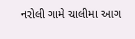નરોલી ગામે ચાલીમા આગ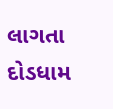લાગતા દોડધામ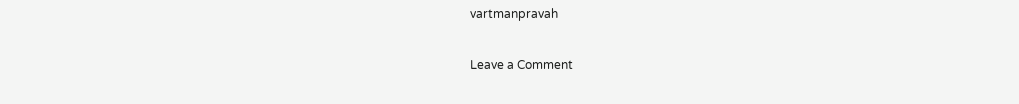vartmanpravah

Leave a Comment